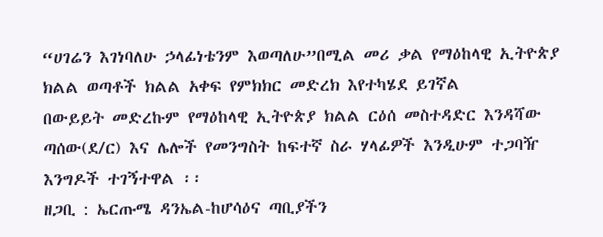“ሀገሬን እገነባለሁ ኃላፊነቴንም እወጣለሁ”በሚል መሪ ቃል የማዕከላዊ ኢትዮጵያ ክልል ወጣቶች ክልል አቀፍ የምክክር መድረክ እየተካሄደ ይገኛል
በውይይት መድረኩም የማዕከላዊ ኢትዮጵያ ክልል ርዕሰ መስተዳድር እንዳሻው ጣሰው(ደ/ር) እና ሌሎች የመንግስት ከፍተኛ ስራ ሃላፊዎች እንዲሁም ተጋባዥ እንግዶች ተገኝተዋል ፡፡
ዘጋቢ : ኤርጡሜ ዳንኤል-ከሆሳዕና ጣቢያችን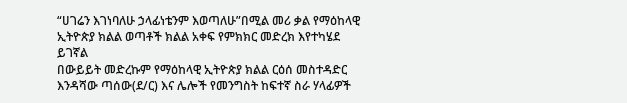“ሀገሬን እገነባለሁ ኃላፊነቴንም እወጣለሁ”በሚል መሪ ቃል የማዕከላዊ ኢትዮጵያ ክልል ወጣቶች ክልል አቀፍ የምክክር መድረክ እየተካሄደ ይገኛል
በውይይት መድረኩም የማዕከላዊ ኢትዮጵያ ክልል ርዕሰ መስተዳድር እንዳሻው ጣሰው(ደ/ር) እና ሌሎች የመንግስት ከፍተኛ ስራ ሃላፊዎች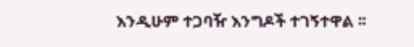እንዲሁም ተጋባዥ እንግዶች ተገኝተዋል ፡፡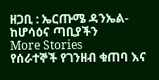ዘጋቢ : ኤርጡሜ ዳንኤል-ከሆሳዕና ጣቢያችን
More Stories
የሰራተኞች የገንዘብ ቁጠባ እና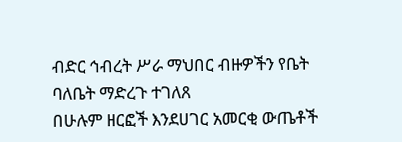ብድር ኅብረት ሥራ ማህበር ብዙዎችን የቤት ባለቤት ማድረጉ ተገለጸ
በሁሉም ዘርፎች እንደሀገር አመርቂ ውጤቶች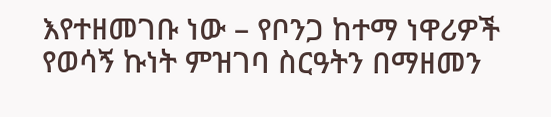እየተዘመገቡ ነው – የቦንጋ ከተማ ነዋሪዎች
የወሳኝ ኩነት ምዝገባ ስርዓትን በማዘመን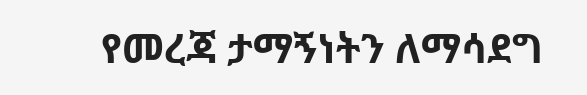የመረጃ ታማኝነትን ለማሳደግ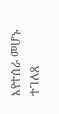እየተሰራ መሆኑ ተገለጸ